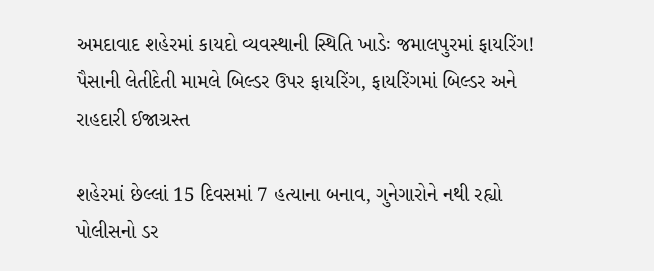અમદાવાદ શહેરમાં કાયદો વ્યવસ્થાની સ્થિતિ ખાડેઃ જમાલપુરમાં ફાયરિંગ!
પૈસાની લેતીદેતી મામલે બિલ્ડર ઉપર ફાયરિંગ, ફાયરિંગમાં બિલ્ડર અને રાહદારી ઈજાગ્રસ્ત

શહેરમાં છેલ્લાં 15 દિવસમાં 7 હત્યાના બનાવ, ગુનેગારોને નથી રહ્યો પોલીસનો ડર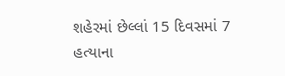શહેરમાં છેલ્લાં 15 દિવસમાં 7 હત્યાના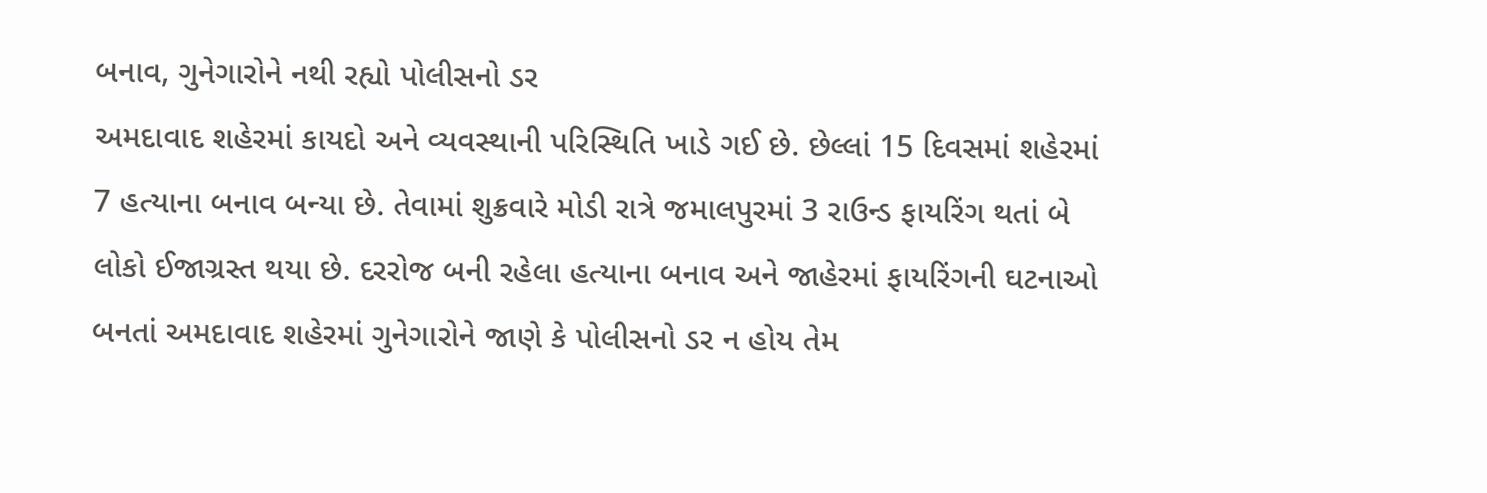બનાવ, ગુનેગારોને નથી રહ્યો પોલીસનો ડર
અમદાવાદ શહેરમાં કાયદો અને વ્યવસ્થાની પરિસ્થિતિ ખાડે ગઈ છે. છેલ્લાં 15 દિવસમાં શહેરમાં 7 હત્યાના બનાવ બન્યા છે. તેવામાં શુક્રવારે મોડી રાત્રે જમાલપુરમાં 3 રાઉન્ડ ફાયરિંગ થતાં બે લોકો ઈજાગ્રસ્ત થયા છે. દરરોજ બની રહેલા હત્યાના બનાવ અને જાહેરમાં ફાયરિંગની ઘટનાઓ બનતાં અમદાવાદ શહેરમાં ગુનેગારોને જાણે કે પોલીસનો ડર ન હોય તેમ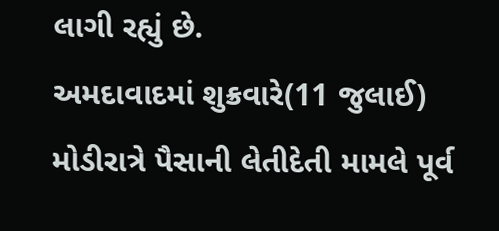લાગી રહ્યું છે.
અમદાવાદમાં શુક્રવારે(11 જુલાઈ) મોડીરાત્રે પૈસાની લેતીદેતી મામલે પૂર્વ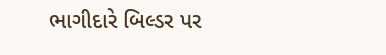ભાગીદારે બિલ્ડર પર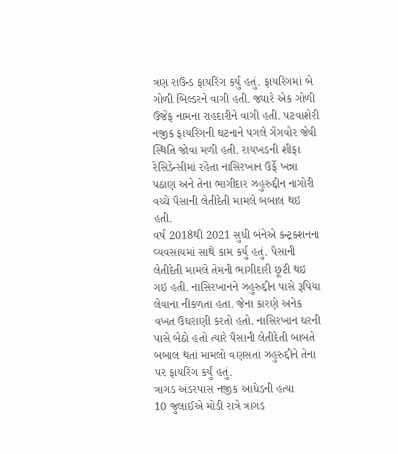ત્રણ રાઉન્ડ ફાયરિંગ કર્યુ હતું. ફાયરિંગમાં બે ગોળી બિલ્ડરને વાગી હતી. જ્યારે એક ગોળી ઉજેફ નામના રાહદારીને વાગી હતી. પટવાશેરી નજીક ફાયરિંગની ઘટનાને પગલે ગેંગવોર જેવી સ્થિતિ જોવા મળી હતી. રાયખડની શીફા રેસિડેન્સીમાં રહેતા નાસિરખાન ઉર્ફે ખન્ના પઠાણ અને તેના ભાગીદાર ઝહુરુદ્દીન નાગોરી વચ્ચે પૈસાની લેતીદેતી મામલે બબાલ થઇ હતી.
વર્ષ 2018થી 2021 સુધી બંનેએ કન્ટ્રક્શનના વ્યવસાયમાં સાથે કામ કર્યુ હતું. પૈસાની લેતીદેતી મામલે તેમની ભાગીદારી છૂટી થઇ ગઇ હતી. નાસિરખાનને ઝહુરુદ્દીન પાસે રૂપિયા લેવાના નીકળતા હતા. જેના કારણે અનેક વખત ઉઘરાણી કરતો હતો. નાસિરખાન ઘરની પાસે બેઠો હતો ત્યારે પૈસાની લેતીદેતી બાબતે બબાલ થતાં મામલો વણસતાં ઝહુરુદ્દીને તેના પર ફાયરિંગ કર્યું હતું.
ત્રાગડ અંડરપાસ નજીક આધેડની હત્યા
10 જુલાઈએ મોડી રાત્રે ત્રાગડ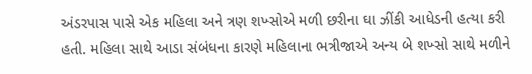અંડરપાસ પાસે એક મહિલા અને ત્રણ શખ્સોએ મળી છરીના ઘા ઝીંકી આધેડની હત્યા કરી હતી. મહિલા સાથે આડા સંબંધના કારણે મહિલાના ભત્રીજાએ અન્ય બે શખ્સો સાથે મળીને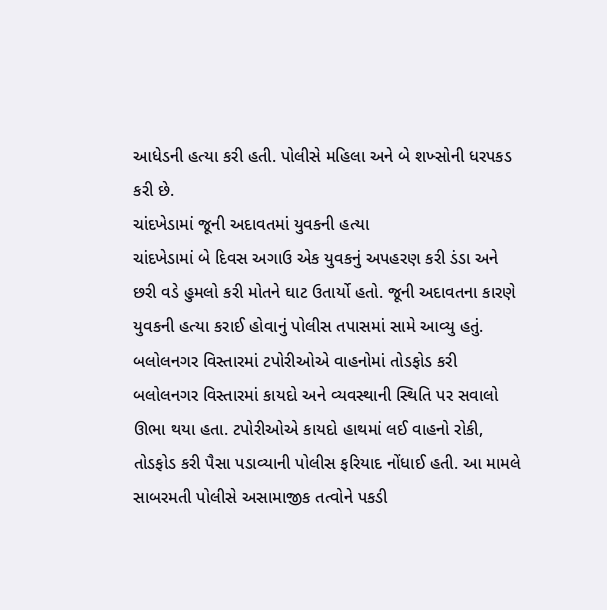આધેડની હત્યા કરી હતી. પોલીસે મહિલા અને બે શખ્સોની ધરપકડ કરી છે.
ચાંદખેડામાં જૂની અદાવતમાં યુવકની હત્યા
ચાંદખેડામાં બે દિવસ અગાઉ એક યુવકનું અપહરણ કરી ડંડા અને છરી વડે હુમલો કરી મોતને ઘાટ ઉતાર્યો હતો. જૂની અદાવતના કારણે યુવકની હત્યા કરાઈ હોવાનું પોલીસ તપાસમાં સામે આવ્યુ હતું.
બલોલનગર વિસ્તારમાં ટપોરીઓએ વાહનોમાં તોડફોડ કરી
બલોલનગર વિસ્તારમાં કાયદો અને વ્યવસ્થાની સ્થિતિ પર સવાલો ઊભા થયા હતા. ટપોરીઓએ કાયદો હાથમાં લઈ વાહનો રોકી, તોડફોડ કરી પૈસા પડાવ્યાની પોલીસ ફરિયાદ નોંધાઈ હતી. આ મામલે સાબરમતી પોલીસે અસામાજીક તત્વોને પકડી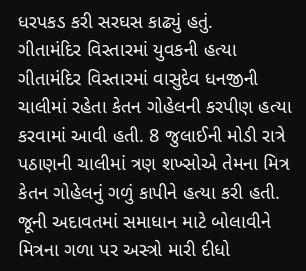ધરપકડ કરી સરઘસ કાઢ્યું હતું.
ગીતામંદિર વિસ્તારમાં યુવકની હત્યા
ગીતામંદિર વિસ્તારમાં વાસુદેવ ધનજીની ચાલીમાં રહેતા કેતન ગોહેલની કરપીણ હત્યા કરવામાં આવી હતી. 8 જુલાઈની મોડી રાત્રે પઠાણની ચાલીમાં ત્રણ શખ્સોએ તેમના મિત્ર કેતન ગોહેલનું ગળું કાપીને હત્યા કરી હતી. જૂની અદાવતમાં સમાધાન માટે બોલાવીને મિત્રના ગળા પર અસ્ત્રો મારી દીધો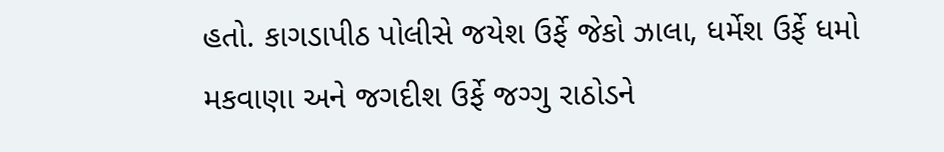હતો. કાગડાપીઠ પોલીસે જયેશ ઉર્ફે જેકો ઝાલા, ધર્મેશ ઉર્ફે ધમો મકવાણા અને જગદીશ ઉર્ફે જગ્ગુ રાઠોડને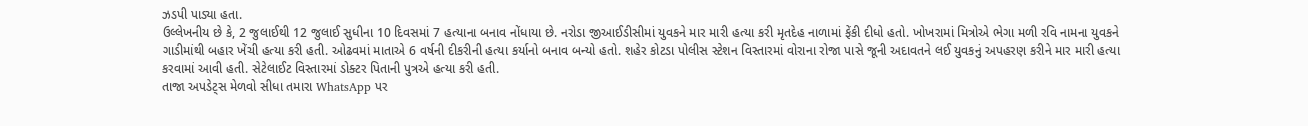ઝડપી પાડ્યા હતા.
ઉલ્લેખનીય છે કે, 2 જુલાઈથી 12 જુલાઈ સુધીના 10 દિવસમાં 7 હત્યાના બનાવ નોંધાયા છે. નરોડા જીઆઈડીસીમાં યુવકને માર મારી હત્યા કરી મૃતદેહ નાળામાં ફેંકી દીધો હતો. ખોખરામાં મિત્રોએ ભેગા મળી રવિ નામના યુવકને ગાડીમાંથી બહાર ખેંચી હત્યા કરી હતી. ઓઢવમાં માતાએ 6 વર્ષની દીકરીની હત્યા કર્યાનો બનાવ બન્યો હતો. શહેર કોટડા પોલીસ સ્ટેશન વિસ્તારમાં વોરાના રોજા પાસે જૂની અદાવતને લઈ યુવકનું અપહરણ કરીને માર મારી હત્યા કરવામાં આવી હતી. સેટેલાઈટ વિસ્તારમાં ડોક્ટર પિતાની પુત્રએ હત્યા કરી હતી.
તાજા અપડેટ્સ મેળવો સીધા તમારા WhatsApp પર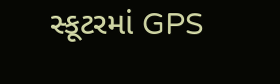સ્કૂટરમાં GPS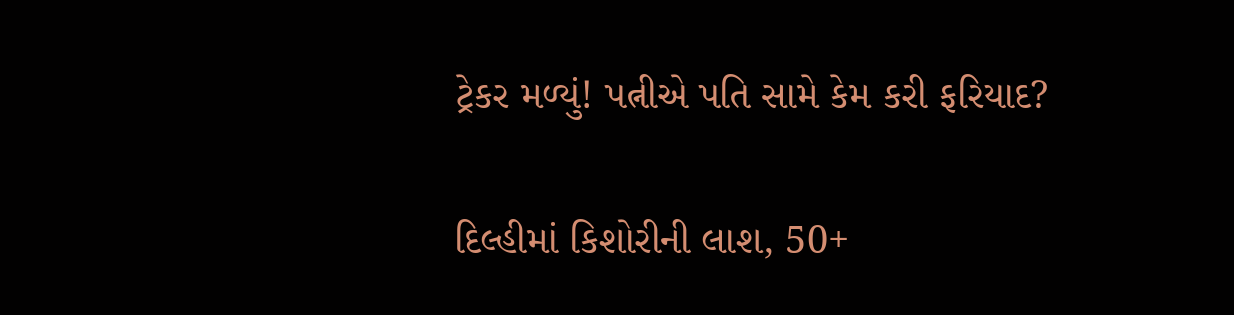ટ્રેકર મળ્યું! પત્નીએ પતિ સામે કેમ કરી ફરિયાદ?

દિલ્હીમાં કિશોરીની લાશ, 50+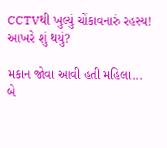CCTVથી ખુલ્યું ચોંકાવનારું રહસ્ય! આખરે શું થયું?

મકાન જોવા આવી હતી મહિલા... બે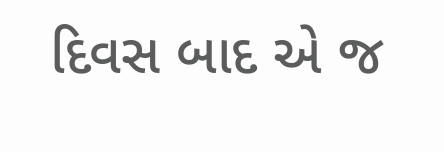દિવસ બાદ એ જ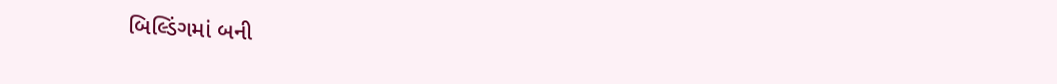બિલ્ડિંગમાં બની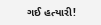ગઈ હત્યારી!